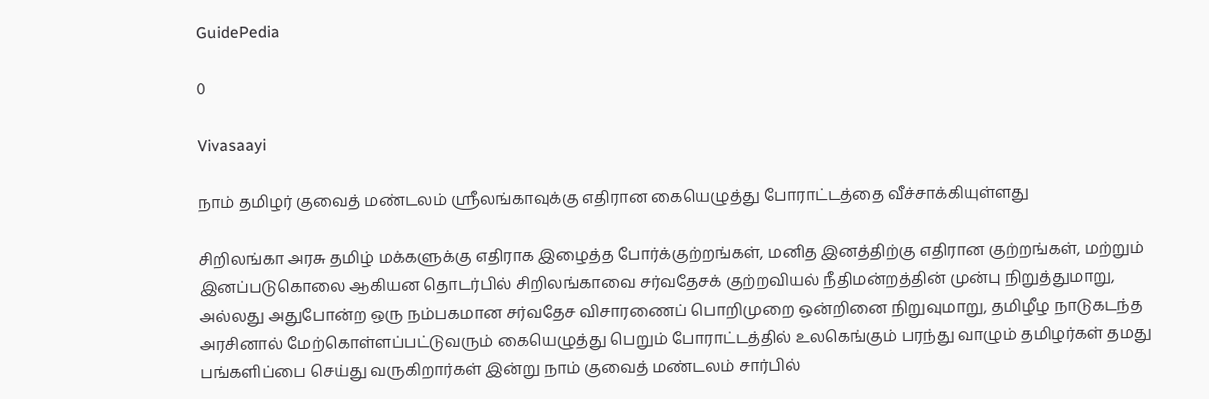GuidePedia

0

Vivasaayi

நாம் தமிழர் குவைத் மண்டலம் ஶ்ரீலங்காவுக்கு எதிரான கையெழுத்து போராட்டத்தை வீச்சாக்கியுள்ளது

சிறிலங்கா அரசு தமிழ் மக்களுக்கு எதிராக இழைத்த போர்க்குற்றங்கள், மனித இனத்திற்கு எதிரான குற்றங்கள், மற்றும் இனப்படுகொலை ஆகியன தொடர்பில் சிறிலங்காவை சர்வதேசக் குற்றவியல் நீதிமன்றத்தின் முன்பு நிறுத்துமாறு, அல்லது அதுபோன்ற ஒரு நம்பகமான சர்வதேச விசாரணைப் பொறிமுறை ஒன்றினை நிறுவுமாறு, தமிழீழ நாடுகடந்த அரசினால் மேற்கொள்ளப்பட்டுவரும் கையெழுத்து பெறும் போராட்டத்தில் உலகெங்கும் பரந்து வாழும் தமிழர்கள் தமது பங்களிப்பை செய்து வருகிறார்கள் இன்று நாம் குவைத் மண்டலம் சார்பில்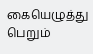கையெழுத்து பெறும்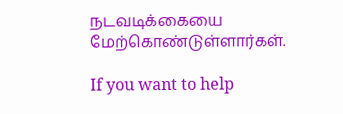நடவடிக்கையை மேற்கொண்டுள்ளார்கள்.

If you want to help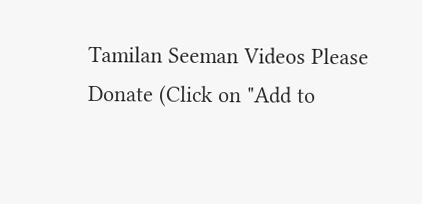Tamilan Seeman Videos Please Donate (Click on "Add to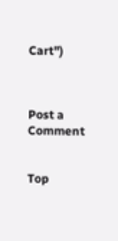Cart")



Post a Comment


Top